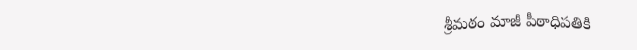శ్రీమఠం మాజీ పీఠాధిపతికి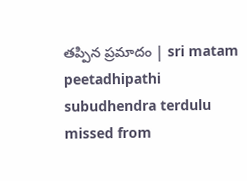తప్పిన ప్రమాదం | sri matam peetadhipathi subudhendra terdulu missed from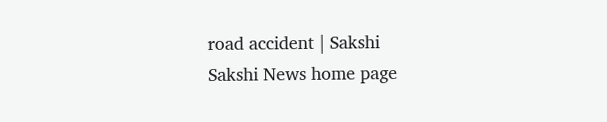road accident | Sakshi
Sakshi News home page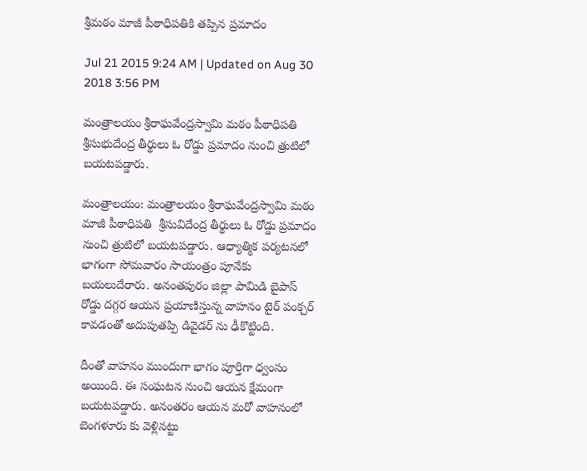శ్రీమఠం మాజీ పీఠాధిపతికి తప్పిన ప్రమాదం

Jul 21 2015 9:24 AM | Updated on Aug 30 2018 3:56 PM

మంత్రాలయం శ్రీరాఘవేంద్రస్వామి మఠం పీఠాధిపతి శ్రీసుభుదేంద్ర తీర్థులు ఓ రోడ్డు ప్రమాదం నుంచి త్రుటిలో బయటపడ్డారు.

మంత్రాలయం: మంత్రాలయం శ్రీరాఘవేంద్రస్వామి మఠం మాజీ పీఠాధిపతి  శ్రీసువిదేంద్ర తీర్థులు ఓ రోడ్డు ప్రమాదం నుంచి త్రుటిలో బయటపడ్డారు. ఆధ్యాత్మిక పర్యటనలో భాగంగా సోమవారం సాయంత్రం పూనేకు బయలుదేరారు. అనంతపురం జిల్లా పామిడి బైపాస్ రోడ్డు దగ్గర ఆయన ప్రయాణిస్తున్న వాహనం టైర్ పంక్చర్ కావడంతో అదుపుతప్పి డివైడర్ ను ఢీకొట్టింది.

దీంతో వాహనం ముందుగా భాగం పూర్తిగా ధ్వంసం అయింది. ఈ సంఘటన నుంచి ఆయన క్షేమంగా బయటపడ్డారు. అనంతరం ఆయన మరో వాహనంలో బెంగళూరు కు వెళ్లినట్టు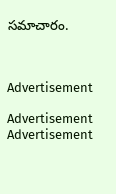సమాచారం.



Advertisement

Advertisement
Advertisement